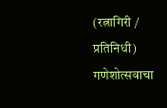(रत्नागिरी / प्रतिनिधी)
गणेशोत्सवाचा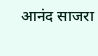आनंद साजरा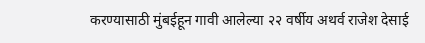करण्यासाठी मुंबईहून गावी आलेल्या २२ वर्षीय अथर्व राजेश देसाई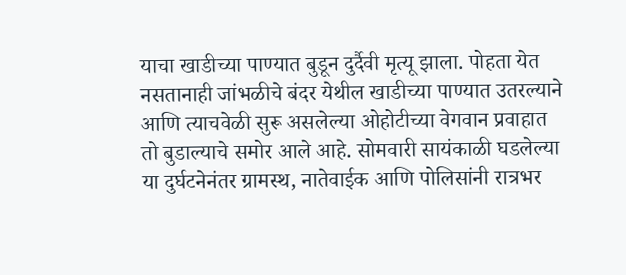याचा खाडीच्या पाण्यात बुडून दुर्दैवी मृत्यू झाला. पोहता येत नसतानाही जांभळीचे बंदर येथील खाडीच्या पाण्यात उतरल्याने आणि त्याचवेळी सुरू असलेल्या ओहोटीच्या वेगवान प्रवाहात तो बुडाल्याचे समोर आले आहे. सोमवारी सायंकाळी घडलेल्या या दुर्घटनेनंतर ग्रामस्थ, नातेवाईक आणि पोलिसांनी रात्रभर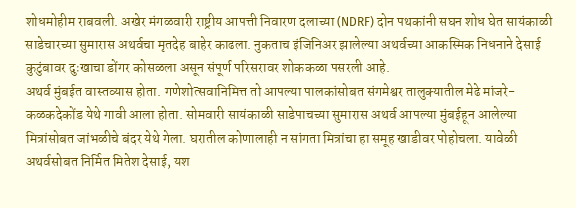शोधमोहीम राबवली. अखेर मंगळवारी राष्ट्रीय आपत्ती निवारण दलाच्या (NDRF) दोन पथकांनी सघन शोध घेत सायंकाळी साडेचारच्या सुमारास अथर्वचा मृतदेह बाहेर काढला. नुकताच इंजिनिअर झालेल्या अथर्वच्या आकस्मिक निधनाने देसाई कुटुंबावर दुःखाचा डोंगर कोसळला असून संपूर्ण परिसरावर शोककळा पसरली आहे.
अथर्व मुंबईत वास्तव्यास होता. गणेशोत्सवानिमित्त तो आपल्या पालकांसोबत संगमेश्वर तालुक्यातील मेढे मांजरे-कळकदेकोंड येथे गावी आला होता. सोमवारी सायंकाळी साडेपाचच्या सुमारास अथर्व आपल्या मुंबईहून आलेल्या मित्रांसोबत जांभळीचे बंदर येथे गेला. घरातील कोणालाही न सांगता मित्रांचा हा समूह खाडीवर पोहोचला. यावेळी अथर्वसोबत निर्मित मितेश देसाई, यश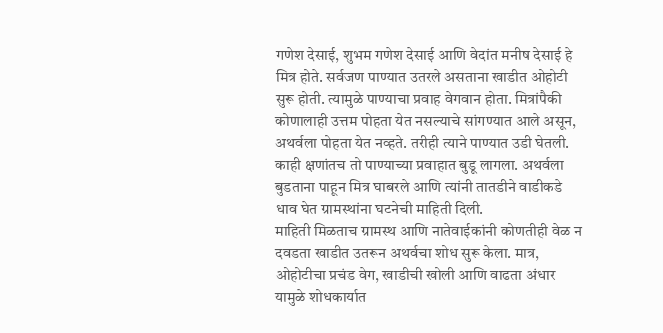गणेश देसाई, शुभम गणेश देसाई आणि वेदांत मनीष देसाई हे मित्र होते. सर्वजण पाण्यात उतरले असताना खाडीत ओहोटी सुरू होती. त्यामुळे पाण्याचा प्रवाह वेगवान होता. मित्रांपैकी कोणालाही उत्तम पोहता येत नसल्याचे सांगण्यात आले असून, अथर्वला पोहता येत नव्हते. तरीही त्याने पाण्यात उडी घेतली. काही क्षणांतच तो पाण्याच्या प्रवाहात बुडू लागला. अथर्वला बुडताना पाहून मित्र घाबरले आणि त्यांनी तातडीने वाडीकडे धाव घेत ग्रामस्थांना घटनेची माहिती दिली.
माहिती मिळताच ग्रामस्थ आणि नातेवाईकांनी कोणतीही वेळ न दवडता खाडीत उतरून अथर्वचा शोध सुरू केला. मात्र, ओहोटीचा प्रचंड वेग, खाडीची खोली आणि वाढता अंधार यामुळे शोधकार्यात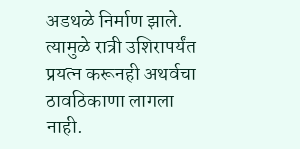अडथळे निर्माण झाले. त्यामुळे रात्री उशिरापर्यंत प्रयत्न करूनही अथर्वचा ठावठिकाणा लागला नाही.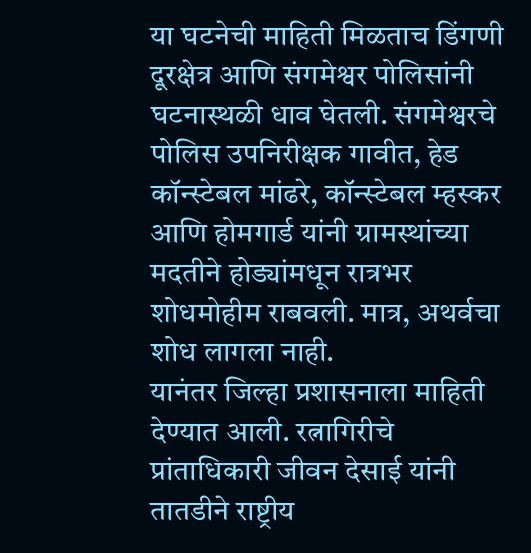या घटनेची माहिती मिळताच डिंगणी दूरक्षेत्र आणि संगमेश्वर पोलिसांनी घटनास्थळी धाव घेतली. संगमेश्वरचे पोलिस उपनिरीक्षक गावीत, हेड कॉन्स्टेबल मांढरे, कॉन्स्टेबल म्हस्कर आणि होमगार्ड यांनी ग्रामस्थांच्या मदतीने होड्यांमधून रात्रभर शोधमोहीम राबवली. मात्र, अथर्वचा शोध लागला नाही.
यानंतर जिल्हा प्रशासनाला माहिती देण्यात आली. रत्नागिरीचे प्रांताधिकारी जीवन देसाई यांनी तातडीने राष्ट्रीय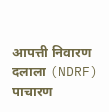आपत्ती निवारण दलाला (NDRF) पाचारण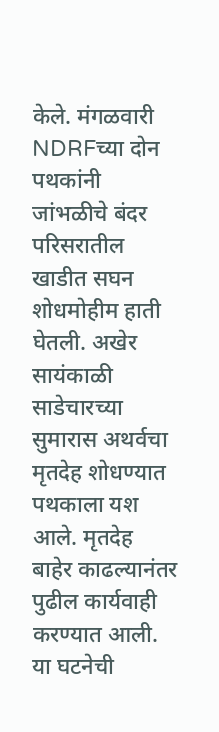केले. मंगळवारी NDRFच्या दोन पथकांनी जांभळीचे बंदर परिसरातील खाडीत सघन शोधमोहीम हाती घेतली. अखेर सायंकाळी साडेचारच्या सुमारास अथर्वचा मृतदेह शोधण्यात पथकाला यश आले. मृतदेह बाहेर काढल्यानंतर पुढील कार्यवाही करण्यात आली. या घटनेची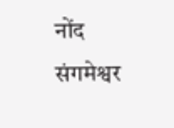नोंद संगमेश्वर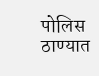पोलिस ठाण्यात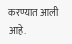करण्यात आली आहे.